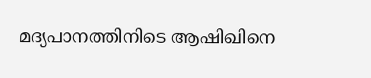മദ്യപാനത്തിനിടെ ആഷിഖിനെ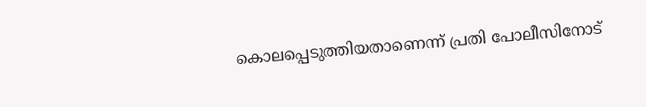കൊലപ്പെടുത്തിയതാണെന്ന്‌ പ്രതി പോലീസിനോട്‌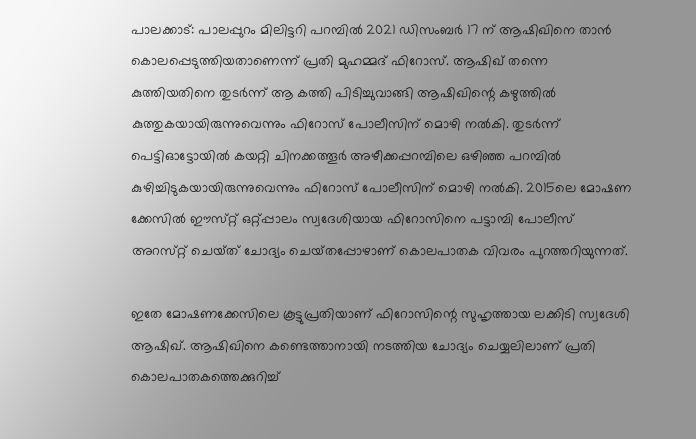പാലക്കാട്‌: പാലപ്പുറം മിലിട്ടറി പറമ്പില്‍ 2021 ഡിസംബര്‍ 17 ന്‌ ആഷിഖിനെ താന്‍ കൊലപ്പെടുത്തിയതാണെന്ന്‌ പ്രതി മുഹമ്മദ്‌ ഫിറോസ്‌. ആഷിഖ്‌ തന്നെ കുത്തിയതിനെ തുടര്‍ന്ന്‌ ആ കത്തി പിടിച്ചുവാങ്ങി ആഷിഖിന്റെ കഴുത്തില്‍ കുത്തുകയായിരുന്നുവെന്നും ഫിറോസ്‌ പോലീസിന്‌ മൊഴി നല്‍കി. തുടര്‍ന്ന്‌ പെട്ടിഓട്ടോയില്‍ കയറ്റി ചിനക്കത്തൂര്‍ അഴീക്കപ്പറമ്പിലെ ഒഴിഞ്ഞ പറമ്പില്‍ കുഴിച്ചിടുകയായിരുന്നുവെന്നും ഫിറോസ്‌ പോലീസിന്‌ മൊഴി നല്‍കി. 2015ലെ മോഷണ ക്കേസില്‍ ഈസ്‌റ്റ്‌ ഒറ്റ്‌പ്പാലം സ്വദേശിയായ ഫിറോസിനെ പട്ടാമ്പി പോലീസ്‌ അറസ്‌റ്റ്‌ ചെയ്‌ത്‌ ചോദ്യം ചെയ്‌തപ്പോഴാണ്‌ കൊലപാതക വിവരം പുറത്തറിയുന്നത്‌.

ഇതേ മോഷണക്കേസിലെ കൂട്ടുപ്രതിയാണ്‌ ഫിറോസിന്റെ സുഹൃത്തായ ലക്കിടി സ്വദേശി ആഷിഖ്‌. ആഷിഖിനെ കണ്ടെത്താനായി നടത്തിയ ചോദ്യം ചെയ്യലിലാണ്‌ പ്രതി കൊലപാതകത്തെക്കുറിച്ച്‌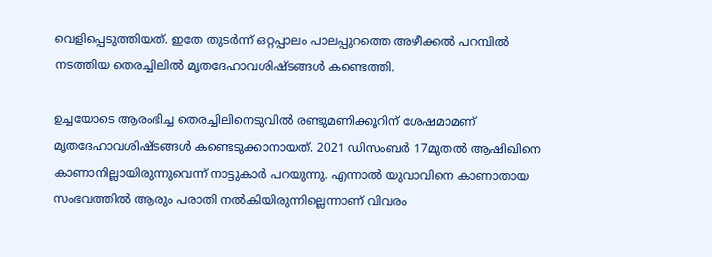വെളിപ്പെടുത്തിയത്‌. ഇതേ തുടര്‍ന്ന്‌ ഒറ്റപ്പാലം പാലപ്പുറത്തെ അഴീക്കല്‍ പറമ്പില്‍ നടത്തിയ തെരച്ചിലില്‍ മൃതദേഹാവശിഷ്ടങ്ങള്‍ കണ്ടെത്തി.

ഉച്ചയോടെ ആരംഭിച്ച തെരച്ചിലിനെടുവില്‍ രണ്ടുമണിക്കൂറിന്‌ ശേഷമാമണ്‌ മൃതദേഹാവശിഷ്ടങ്ങള്‍ കണ്ടെടുക്കാനായത്‌. 2021 ഡിസംബര്‍ 17മുതല്‍ ആഷിഖിനെ കാണാനില്ലായിരുന്നുവെന്ന്‌ നാട്ടുകാര്‍ പറയുന്നു. എന്നാല്‍ യുവാവിനെ കാണാതായ സംഭവത്തില്‍ ആരും പരാതി നല്‍കിയിരുന്നില്ലെന്നാണ്‌ വിവരം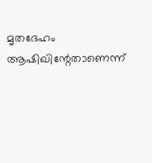മൃതദേഹം ആഷിഖിന്റേതാണെന്ന്‌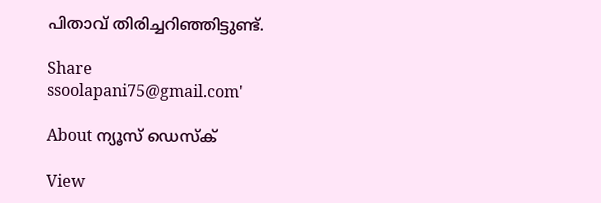പിതാവ്‌ തിരിച്ചറിഞ്ഞിട്ടുണ്ട്‌.

Share
ssoolapani75@gmail.com'

About ന്യൂസ് ഡെസ്ക്

View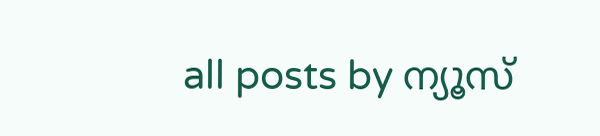all posts by ന്യൂസ്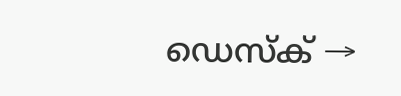ഡെസ്ക് →